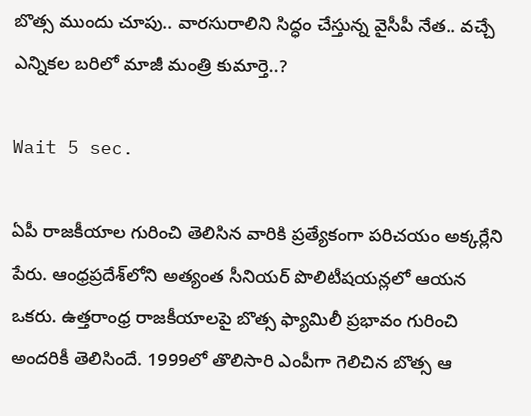బొత్స ముందు చూపు.. వారసురాలిని సిద్ధం చేస్తున్న వైసీపీ నేత.. వచ్చే ఎన్నికల బరిలో మాజీ మంత్రి కుమార్తె..?

Wait 5 sec.

ఏపీ రాజకీయాల గురించి తెలిసిన వారికి ప్రత్యేకంగా పరిచయం అక్కర్లేని పేరు. ఆంధ్రప్రదేశ్‌లోని అత్యంత సీనియర్ పొలిటీషయన్లలో ఆయన ఒకరు. ఉత్తరాంధ్ర రాజకీయాలపై బొత్స ఫ్యామిలీ ప్రభావం గురించి అందరికీ తెలిసిందే. 1999లో తొలిసారి ఎంపీగా గెలిచిన బొత్స ఆ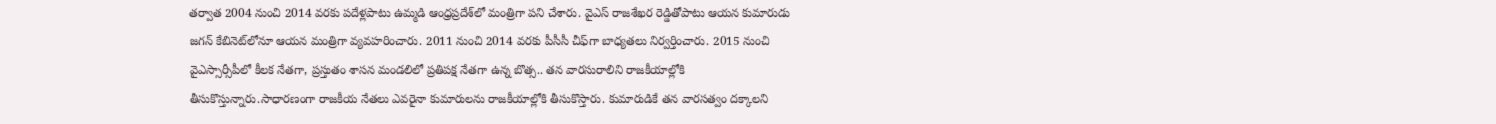తర్వాత 2004 నుంచి 2014 వరకు పదేళ్లపాటు ఉమ్మడి ఆంధ్రప్రదేశ్‌లో మంత్రిగా పని చేశారు. వైఎస్ రాజశేఖర రెడ్డి‌తోపాటు ఆయన కుమారుడు జగన్ కేబినెట్‌లోనూ ఆయన మంత్రిగా వ్యవహరించారు. 2011 నుంచి 2014 వరకు పీసీసీ చీఫ్‌గా బాధ్యతలు నిర్వర్తించారు. 2015 నుంచి వైఎస్సార్సీపీలో కీలక నేతగా, ప్రస్తుతం శాసన మండలిలో ప్రతిపక్ష నేతగా ఉన్న బొత్స.. తన వారసురాలిని రాజకీయాల్లోకి తీసుకొస్తున్నారు.సాధారణంగా రాజకీయ నేతలు ఎవరైనా కుమారులను రాజకీయాల్లోకి తీసుకొస్తారు. కుమారుడికే తన వారసత్వం దక్కాలని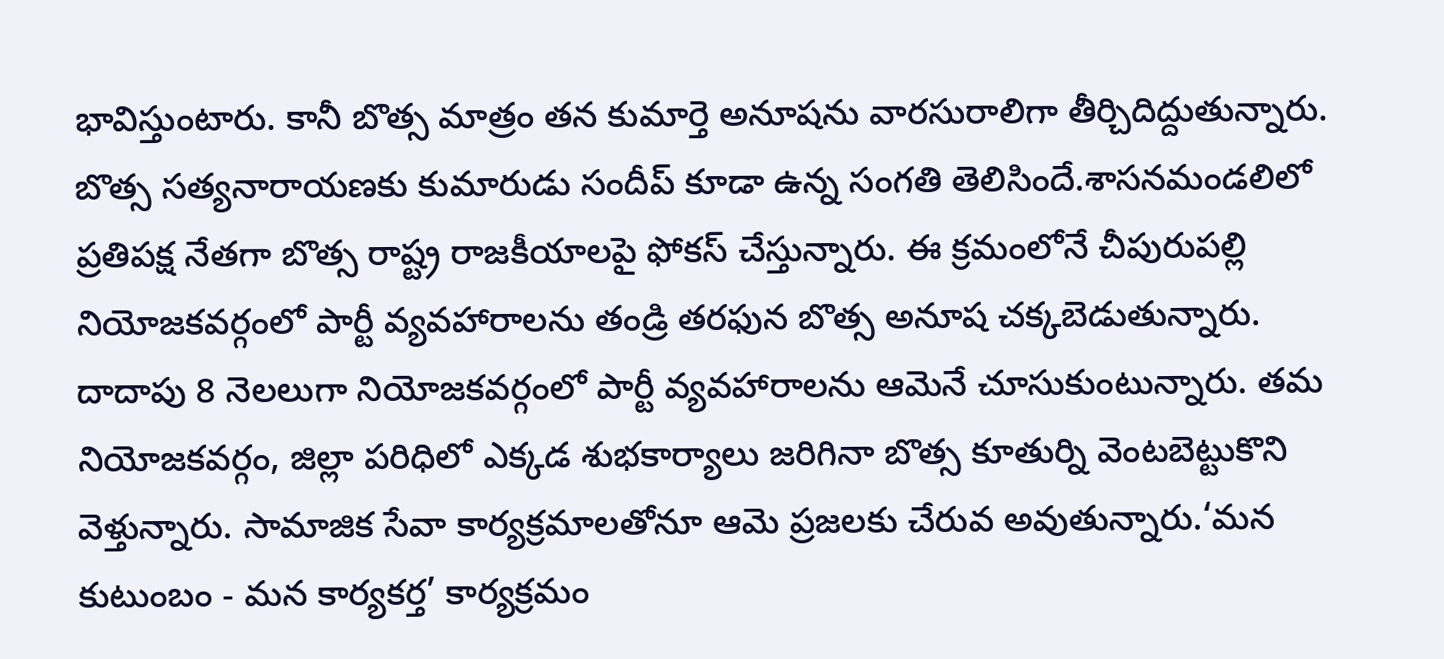భావిస్తుంటారు. కానీ బొత్స మాత్రం తన కుమార్తె అనూషను వారసురాలిగా తీర్చిదిద్దుతున్నారు. బొత్స సత్యనారాయణకు కుమారుడు సందీప్ కూడా ఉన్న సంగతి తెలిసిందే.శాసనమండలిలో ప్రతిపక్ష నేతగా బొత్స రాష్ట్ర రాజకీయాలపై ఫోకస్ చేస్తున్నారు. ఈ క్రమంలోనే చీపురుపల్లి నియోజకవర్గంలో పార్టీ వ్యవహారాలను తండ్రి తరఫున బొత్స అనూష చక్కబెడుతున్నారు. దాదాపు 8 నెలలుగా నియోజకవర్గంలో పార్టీ వ్యవహారాలను ఆమెనే చూసుకుంటున్నారు. తమ నియోజకవర్గం, జిల్లా పరిధిలో ఎక్కడ శుభకార్యాలు జరిగినా బొత్స కూతుర్ని వెంటబెట్టుకొని వెళ్తున్నారు. సామాజిక సేవా కార్యక్రమాలతోనూ ఆమె ప్రజలకు చేరువ అవుతున్నారు.‘మన కుటుంబం - మన కార్యకర్త’ కార్యక్రమం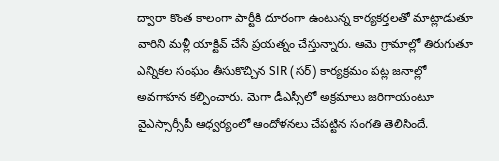ద్వారా కొంత కాలంగా పార్టీకి దూరంగా ఉంటున్న కార్యకర్తలతో మాట్లాడుతూ వారిని మళ్లీ యాక్టివ్ చేసే ప్రయత్నం చేస్తున్నారు. ఆమె గ్రామాల్లో తిరుగుతూ ఎన్నికల సంఘం తీసుకొచ్చిన SIR (సర్) కార్యక్రమం పట్ల జనాల్లో అవగాహన కల్పించారు. మెగా డీఎస్సీలో అక్రమాలు జరిగాయంటూ వైఎస్సార్సీపీ ఆధ్వర్యంలో ఆందోళనలు చేపట్టిన సంగతి తెలిసిందే.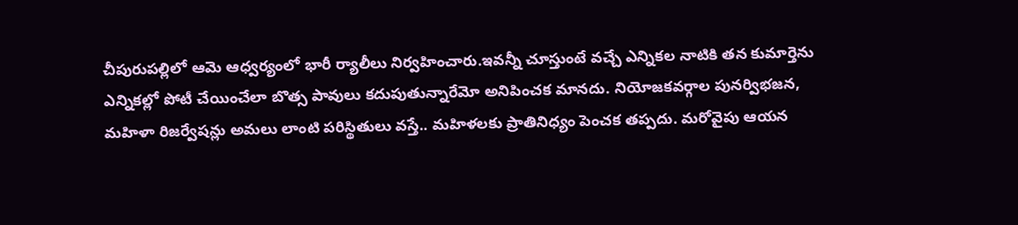చీపురుపల్లిలో ఆమె ఆధ్వర్యంలో భారీ ర్యాలీలు నిర్వహించారు.ఇవన్నీ చూస్తుంటే వచ్చే ఎన్నికల నాటికి తన కుమార్తెను ఎన్నికల్లో పోటీ చేయించేలా బొత్స పావులు కదుపుతున్నారేమో అనిపించక మానదు. నియోజకవర్గాల పునర్విభజన, మహిళా రిజర్వేషన్లు అమలు లాంటి పరిస్థితులు వస్తే.. మహిళలకు ప్రాతినిధ్యం పెంచక తప్పదు. మరోవైపు ఆయన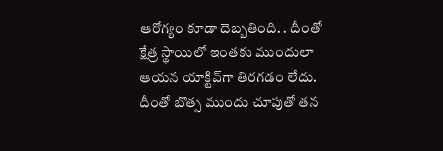ఆరోగ్యం కూడా దెబ్బతింది. . దీంతో క్షేత్ర స్థాయిలో ఇంతకు ముందులా ఆయన యాక్టివ్‌గా తిరగడం లేదు. దీంతో బొత్స ముందు చూపుతో తన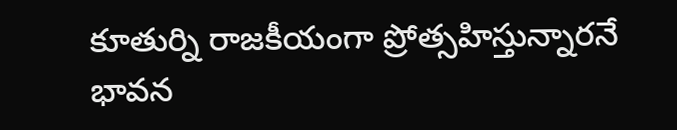కూతుర్ని రాజకీయంగా ప్రోత్సహిస్తున్నారనే భావన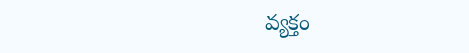వ్యక్తం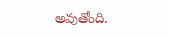అవుతోంది.